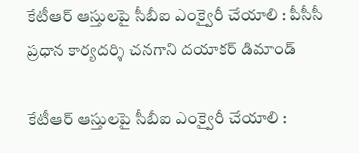కేటీఆర్ ఆస్తులపై సీబీఐ ఎంక్వైరీ చేయాలి : పీసీసీ ప్రధాన కార్యదర్శి చనగాని దయాకర్ డిమాండ్

కేటీఆర్ ఆస్తులపై సీబీఐ ఎంక్వైరీ చేయాలి :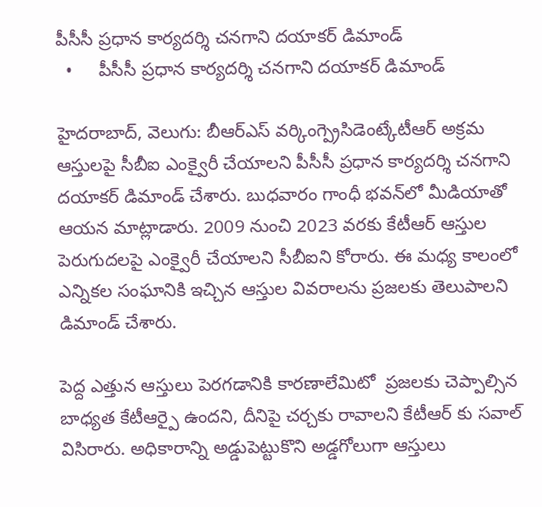పీసీసీ ప్రధాన కార్యదర్శి చనగాని దయాకర్ డిమాండ్
  •     పీసీసీ ప్రధాన కార్యదర్శి చనగాని దయాకర్ డిమాండ్

హైదరాబాద్, వెలుగు: బీఆర్‌‌ఎస్ వర్కింగ్ప్రెసిడెంట్కేటీఆర్ అక్రమ ఆస్తులపై సీబీఐ ఎంక్వైరీ చేయాలని పీసీసీ ప్రధాన కార్యదర్శి చనగాని దయాకర్ డిమాండ్ చేశారు. బుధవారం గాంధీ భవన్‌‌లో మీడియాతో ఆయన మాట్లాడారు. 2009 నుంచి 2023 వరకు కేటీఆర్ ఆస్తుల పెరుగుదలపై ఎంక్వైరీ చేయాలని సీబీఐని కోరారు. ఈ మధ్య కాలంలో ఎన్నికల సంఘానికి ఇచ్చిన ఆస్తుల వివరాలను ప్రజలకు తెలుపాలని డిమాండ్ చేశారు.

పెద్ద ఎత్తున ఆస్తులు పెరగడానికి కారణాలేమిటో  ప్రజలకు చెప్పాల్సిన బాధ్యత కేటీఆర్పై ఉందని, దీనిపై చర్చకు రావాలని కేటీఆర్ కు సవాల్ విసిరారు. అధికారాన్ని అడ్డుపెట్టుకొని అడ్డగోలుగా ఆస్తులు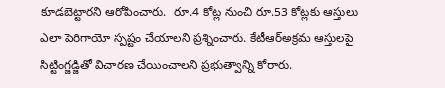కూడబెట్టారని ఆరోపించారు.  రూ.4 కోట్ల నుంచి రూ.53 కోట్లకు ఆస్తులు ఎలా పెరిగాయో స్పష్టం చేయాలని ప్రశ్నించారు. కేటీఆర్అక్రమ ఆస్తులపై సిట్టింగ్జడ్జితో విచారణ చేయించాలని ప్రభుత్వాన్ని కోరారు.